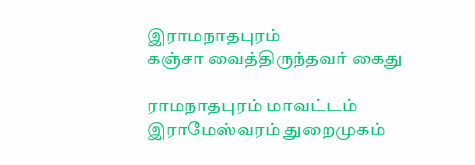இராமநாதபுரம்
கஞ்சா வைத்திருந்தவர் கைது

ராமநாதபுரம் மாவட்டம் இராமேஸ்வரம் துறைமுகம்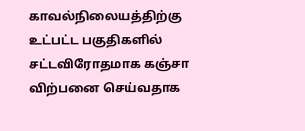காவல்நிலையத்திற்கு உட்பட்ட பகுதிகளில் சட்டவிரோதமாக கஞ்சா விற்பனை செய்வதாக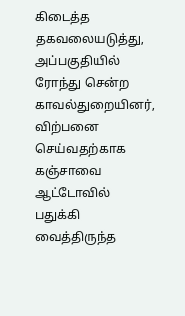கிடைத்த தகவலையடுத்து, அப்பகுதியில் ரோந்து சென்ற காவல்துறையினர், விற்பனை செய்வதற்காக கஞ்சாவை ஆட்டோவில் பதுக்கி வைத்திருந்த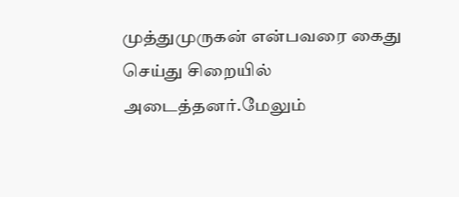முத்துமுருகன் என்பவரை கைது செய்து சிறையில் அடைத்தனர்.மேலும்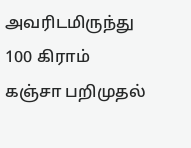அவரிடமிருந்து 100 கிராம் கஞ்சா பறிமுதல்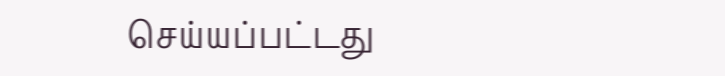செய்யப்பட்டது